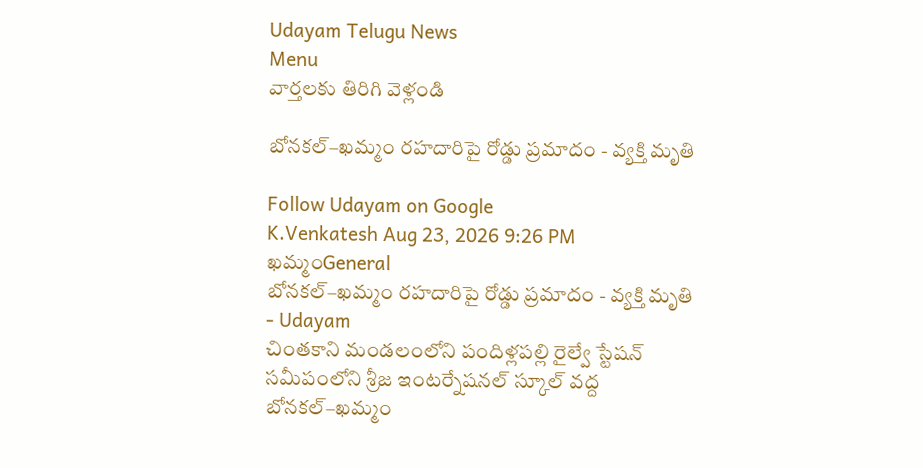Udayam Telugu News
Menu
వార్తలకు తిరిగి వెళ్లండి

బోనకల్–ఖమ్మం రహదారిపై రోడ్డు ప్రమాదం - వ్యక్తి మృతి

Follow Udayam on Google
K.Venkatesh Aug 23, 2026 9:26 PM ఖమ్మంGeneral
బోనకల్–ఖమ్మం రహదారిపై రోడ్డు ప్రమాదం - వ్యక్తి మృతి - Udayam
చింతకాని మండలంలోని పందిళ్లపల్లి రైల్వే స్టేషన్ సమీపంలోని శ్రీజ ఇంటర్నేషనల్ స్కూల్ వద్ద బోనకల్–ఖమ్మం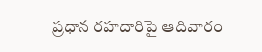ప్రధాన రహదారిపై ఆదివారం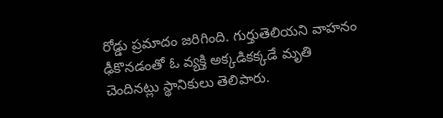రోడ్డు ప్రమాదం జరిగింది. గుర్తుతెలియని వాహనం ఢీకొనడంతో ఓ వ్యక్తి అక్కడికక్కడే మృతి చెందినట్లు స్థానికులు తెలిపారు.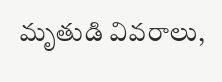మృతుడి వివరాలు,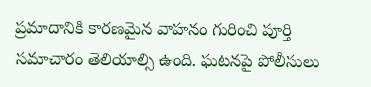ప్రమాదానికి కారణమైన వాహనం గురించి పూర్తి సమాచారం తెలియాల్సి ఉంది. ఘటనపై పోలీసులు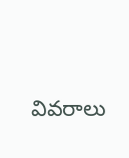వివరాలు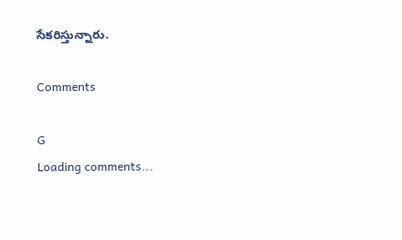సేకరిస్తున్నారు.

Comments

G
Loading comments...